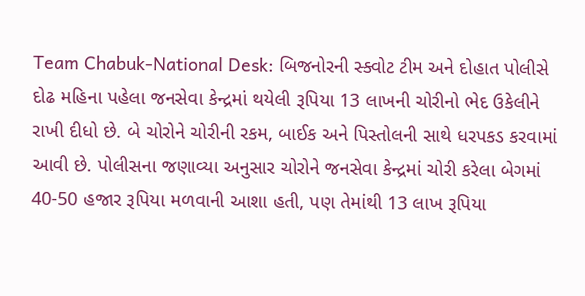Team Chabuk-National Desk: બિજનોરની સ્ક્વોટ ટીમ અને દોહાત પોલીસે દોઢ મહિના પહેલા જનસેવા કેન્દ્રમાં થયેલી રૂપિયા 13 લાખની ચોરીનો ભેદ ઉકેલીને રાખી દીધો છે. બે ચોરોને ચોરીની રકમ, બાઈક અને પિસ્તોલની સાથે ધરપકડ કરવામાં આવી છે. પોલીસના જણાવ્યા અનુસાર ચોરોને જનસેવા કેન્દ્રમાં ચોરી કરેલા બેગમાં 40-50 હજાર રૂપિયા મળવાની આશા હતી, પણ તેમાંથી 13 લાખ રૂપિયા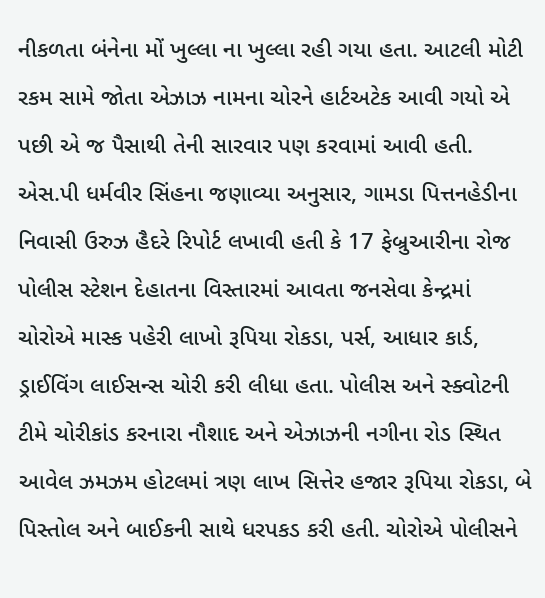નીકળતા બંનેના મોં ખુલ્લા ના ખુલ્લા રહી ગયા હતા. આટલી મોટી રકમ સામે જોતા એઝાઝ નામના ચોરને હાર્ટઅટેક આવી ગયો એ પછી એ જ પૈસાથી તેની સારવાર પણ કરવામાં આવી હતી.
એસ.પી ધર્મવીર સિંહના જણાવ્યા અનુસાર, ગામડા પિત્તનહેડીના નિવાસી ઉરુઝ હૈદરે રિપોર્ટ લખાવી હતી કે 17 ફેબ્રુઆરીના રોજ પોલીસ સ્ટેશન દેહાતના વિસ્તારમાં આવતા જનસેવા કેન્દ્રમાં ચોરોએ માસ્ક પહેરી લાખો રૂપિયા રોકડા, પર્સ, આધાર કાર્ડ, ડ્રાઈવિંગ લાઈસન્સ ચોરી કરી લીધા હતા. પોલીસ અને સ્ક્વોટની ટીમે ચોરીકાંડ કરનારા નૌશાદ અને એઝાઝની નગીના રોડ સ્થિત આવેલ ઝમઝમ હોટલમાં ત્રણ લાખ સિત્તેર હજાર રૂપિયા રોકડા, બે પિસ્તોલ અને બાઈકની સાથે ધરપકડ કરી હતી. ચોરોએ પોલીસને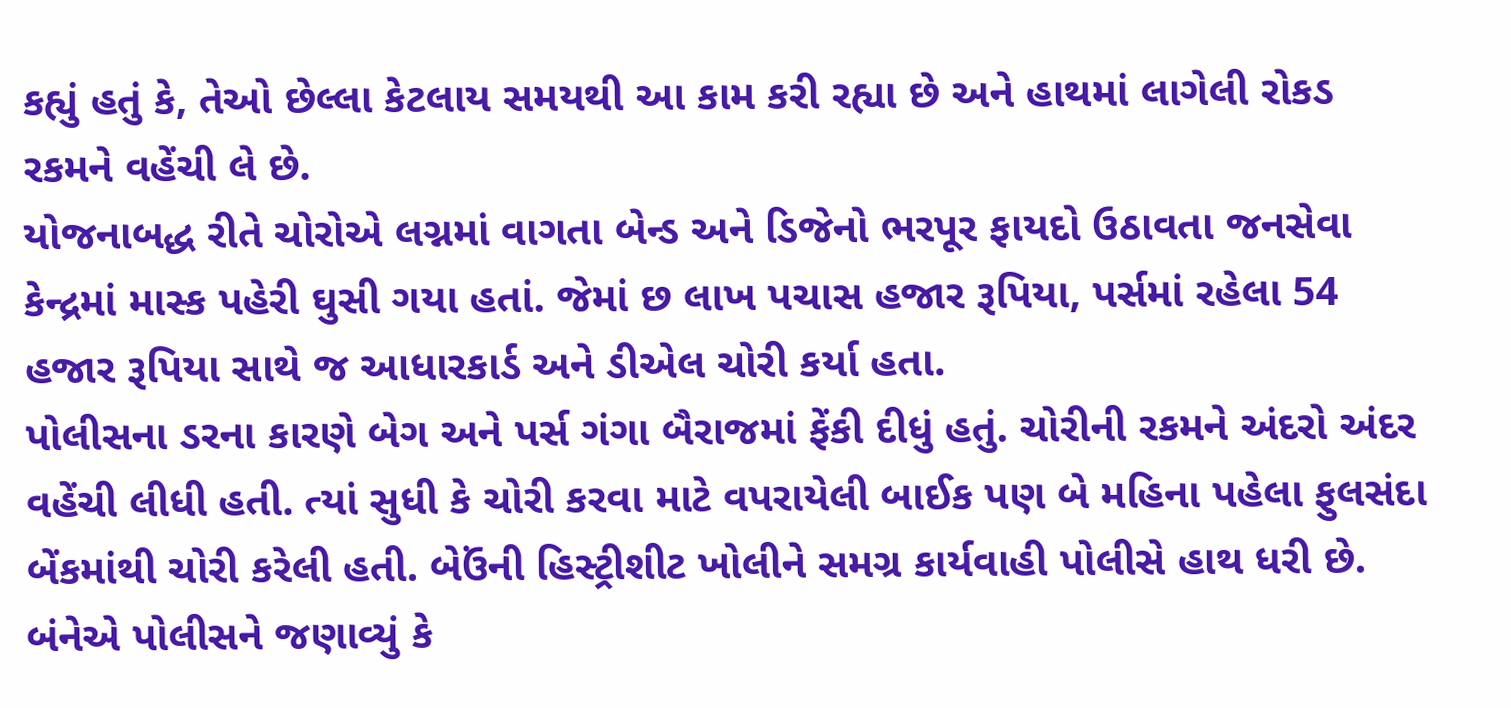કહ્યું હતું કે, તેઓ છેલ્લા કેટલાય સમયથી આ કામ કરી રહ્યા છે અને હાથમાં લાગેલી રોકડ રકમને વહેંચી લે છે.
યોજનાબદ્ધ રીતે ચોરોએ લગ્નમાં વાગતા બેન્ડ અને ડિજેનો ભરપૂર ફાયદો ઉઠાવતા જનસેવા કેન્દ્રમાં માસ્ક પહેરી ઘુસી ગયા હતાં. જેમાં છ લાખ પચાસ હજાર રૂપિયા, પર્સમાં રહેલા 54 હજાર રૂપિયા સાથે જ આધારકાર્ડ અને ડીએલ ચોરી કર્યા હતા.
પોલીસના ડરના કારણે બેગ અને પર્સ ગંગા બૈરાજમાં ફેંકી દીધું હતું. ચોરીની રકમને અંદરો અંદર વહેંચી લીધી હતી. ત્યાં સુધી કે ચોરી કરવા માટે વપરાયેલી બાઈક પણ બે મહિના પહેલા ફુલસંદા બેંકમાંથી ચોરી કરેલી હતી. બેઉંની હિસ્ટ્રીશીટ ખોલીને સમગ્ર કાર્યવાહી પોલીસે હાથ ધરી છે. બંનેએ પોલીસને જણાવ્યું કે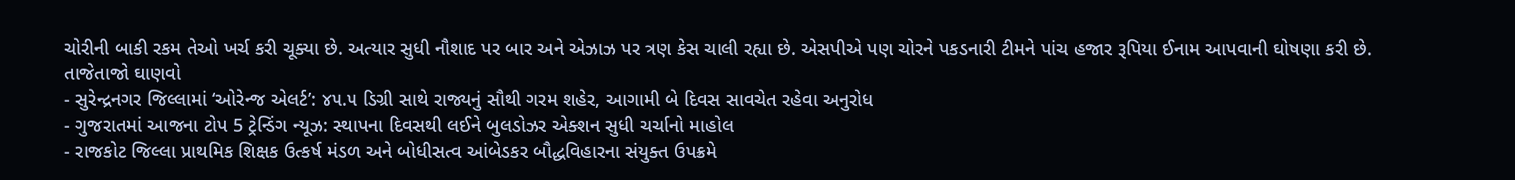ચોરીની બાકી રકમ તેઓ ખર્ચ કરી ચૂક્યા છે. અત્યાર સુધી નૌશાદ પર બાર અને એઝાઝ પર ત્રણ કેસ ચાલી રહ્યા છે. એસપીએ પણ ચોરને પકડનારી ટીમને પાંચ હજાર રૂપિયા ઈનામ આપવાની ઘોષણા કરી છે.
તાજેતાજો ઘાણવો
- સુરેન્દ્રનગર જિલ્લામાં ‘ઓરેન્જ એલર્ટ’: ૪૫.૫ ડિગ્રી સાથે રાજ્યનું સૌથી ગરમ શહેર, આગામી બે દિવસ સાવચેત રહેવા અનુરોધ
- ગુજરાતમાં આજના ટોપ 5 ટ્રેન્ડિંગ ન્યૂઝ: સ્થાપના દિવસથી લઈને બુલડોઝર એક્શન સુધી ચર્ચાનો માહોલ
- રાજકોટ જિલ્લા પ્રાથમિક શિક્ષક ઉત્કર્ષ મંડળ અને બોધીસત્વ આંબેડકર બૌદ્ધવિહારના સંયુક્ત ઉપક્રમે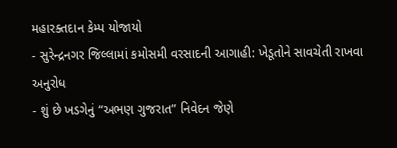મહારક્તદાન કેમ્પ યોજાયો
- સુરેન્દ્રનગર જિલ્લામાં કમોસમી વરસાદની આગાહી: ખેડૂતોને સાવચેતી રાખવા અનુરોધ
- શું છે ખડગેનું “અભણ ગુજરાત” નિવેદન જેણે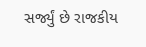સર્જ્યું છે રાજકીય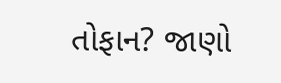તોફાન? જાણો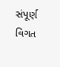સંપૂર્ણ વિગત